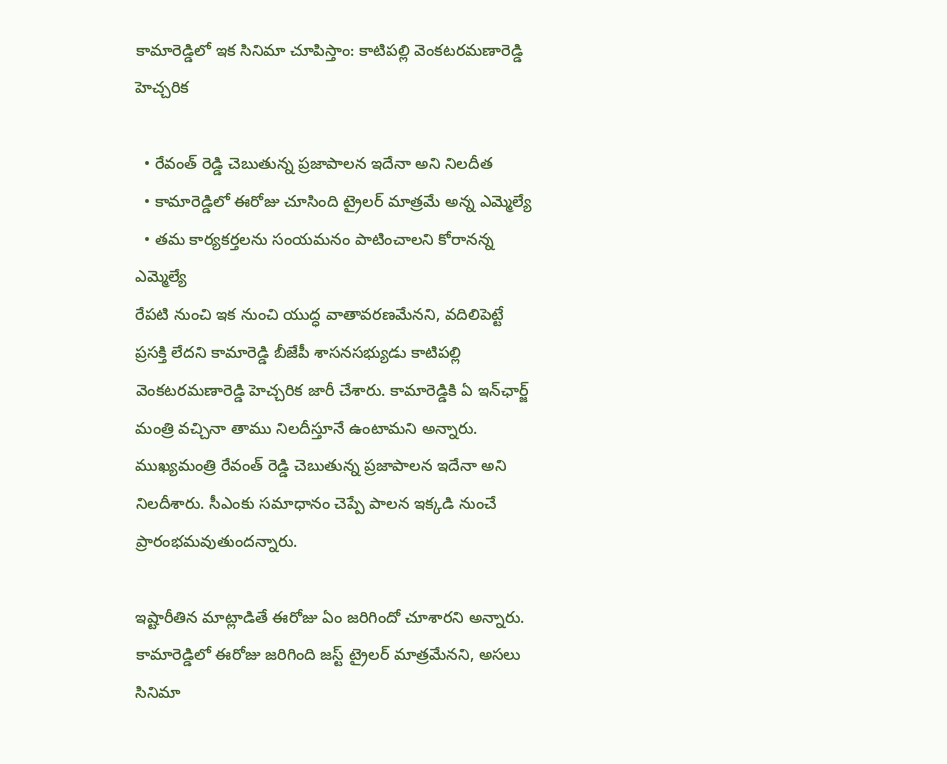కామారెడ్డిలో ఇక సినిమా చూపిస్తాం: కాటిపల్లి వెంకటరమణారెడ్డి హెచ్చరిక

  • రేవంత్ రెడ్డి చెబుతున్న ప్రజాపాలన ఇదేనా అని నిలదీత
  • కామారెడ్డిలో ఈరోజు చూసింది ట్రైలర్ మాత్రమే అన్న ఎమ్మెల్యే
  • తమ కార్యకర్తలను సంయమనం పాటించాలని కోరానన్న ఎమ్మెల్యే
రేపటి నుంచి ఇక నుంచి యుద్ధ వాతావరణమేనని, వదిలిపెట్టే ప్రసక్తి లేదని కామారెడ్డి బీజేపీ శాసనసభ్యుడు కాటిపల్లి వెంకటరమణారెడ్డి హెచ్చరిక జారీ చేశారు. కామారెడ్డికి ఏ ఇన్‌ఛార్జ్ మంత్రి వచ్చినా తాము నిలదీస్తూనే ఉంటామని అన్నారు. ముఖ్యమంత్రి రేవంత్ రెడ్డి చెబుతున్న ప్రజాపాలన ఇదేనా అని నిలదీశారు. సీఎంకు సమాధానం చెప్పే పాలన ఇక్కడి నుంచే ప్రారంభమవుతుందన్నారు.

ఇష్టారీతిన మాట్లాడితే ఈరోజు ఏం జరిగిందో చూశారని అన్నారు. కామారెడ్డిలో ఈరోజు జరిగింది జస్ట్ ట్రైలర్ మాత్రమేనని, అసలు సినిమా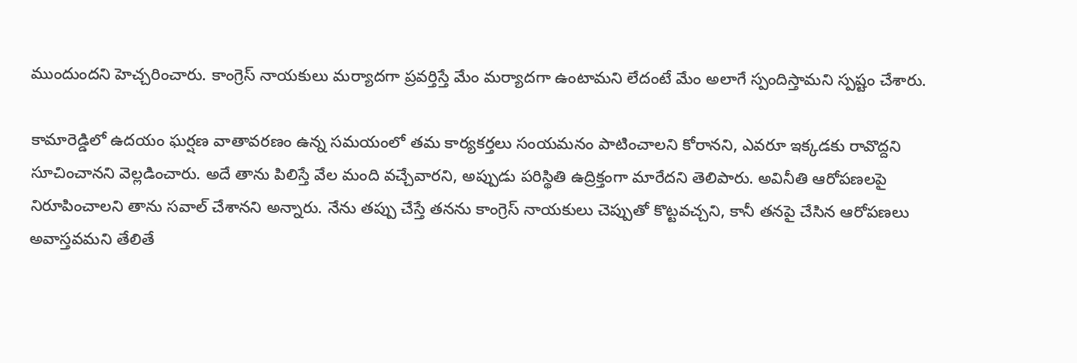ముందుందని హెచ్చరించారు. కాంగ్రెస్ నాయకులు మర్యాదగా ప్రవర్తిస్తే మేం మర్యాదగా ఉంటామని లేదంటే మేం అలాగే స్పందిస్తామని స్పష్టం చేశారు.

కామారెడ్డిలో ఉదయం ఘర్షణ వాతావరణం ఉన్న సమయంలో తమ కార్యకర్తలు సంయమనం పాటించాలని కోరానని, ఎవరూ ఇక్కడకు రావొద్దని సూచించానని వెల్లడించారు. అదే తాను పిలిస్తే వేల మంది వచ్చేవారని, అప్పుడు పరిస్థితి ఉద్రిక్తంగా మారేదని తెలిపారు. అవినీతి ఆరోపణలపై నిరూపించాలని తాను సవాల్ చేశానని అన్నారు. నేను తప్పు చేస్తే తనను కాంగ్రెస్ నాయకులు చెప్పుతో కొట్టవచ్చని, కానీ తనపై చేసిన ఆరోపణలు అవాస్తవమని తేలితే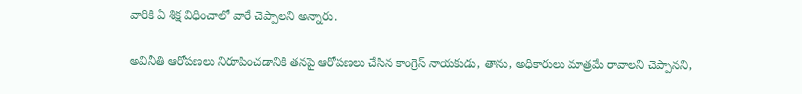వారికి ఏ శిక్ష విధించాలో వారే చెప్పాలని అన్నారు.

అవినీతి ఆరోపణలు నిరూపించడానికి తనపై ఆరోపణలు చేసిన కాంగ్రెస్ నాయకుడు, తాను, అధికారులు మాత్రమే రావాలని చెప్పానని,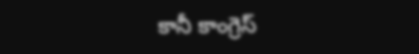కానీ కాంగ్రెస్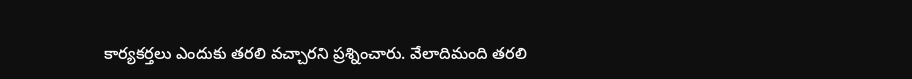కార్యకర్తలు ఎందుకు తరలి వచ్చారని ప్రశ్నించారు. వేలాదిమంది తరలి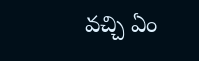వచ్చి ఏం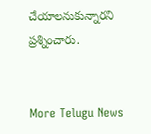చేయాలనుకున్నారని ప్రశ్నించారు.


More Telugu News